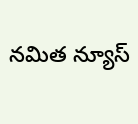నమిత న్యూస్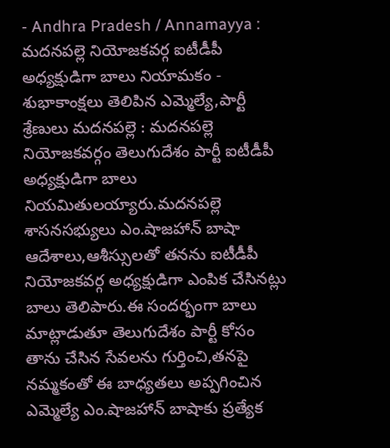- Andhra Pradesh / Annamayya : మదనపల్లె నియోజకవర్గ ఐటీడీపీ అధ్యక్షుడిగా బాలు నియామకం - శుభాకాంక్షలు తెలిపిన ఎమ్మెల్యే,పార్టీ శ్రేణులు మదనపల్లె : మదనపల్లె నియోజకవర్గం తెలుగుదేశం పార్టీ ఐటీడీపీ అధ్యక్షుడిగా బాలు నియమితులయ్యారు.మదనపల్లె శాసనసభ్యులు ఎం.షాజహాన్ బాషా ఆదేశాలు,ఆశీస్సులతో తనను ఐటీడీపీ నియోజకవర్గ అధ్యక్షుడిగా ఎంపిక చేసినట్లు బాలు తెలిపారు.ఈ సందర్భంగా బాలు మాట్లాడుతూ తెలుగుదేశం పార్టీ కోసం తాను చేసిన సేవలను గుర్తించి,తనపై నమ్మకంతో ఈ బాధ్యతలు అప్పగించిన ఎమ్మెల్యే ఎం.షాజహాన్ బాషాకు ప్రత్యేక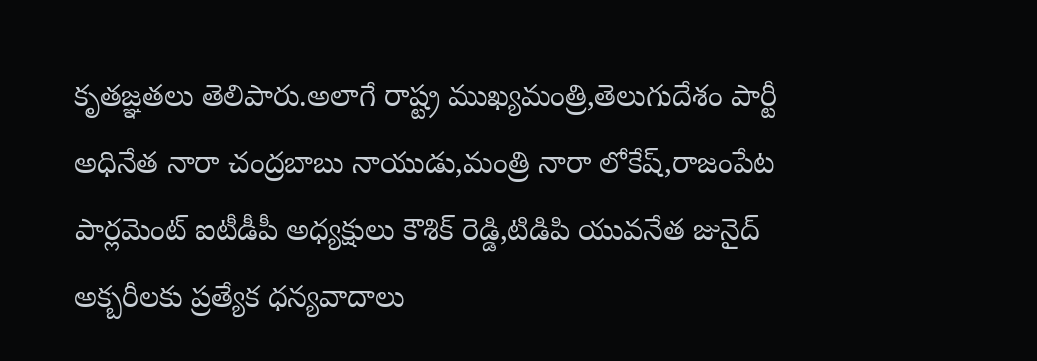కృతజ్ఞతలు తెలిపారు.అలాగే రాష్ట్ర ముఖ్యమంత్రి,తెలుగుదేశం పార్టీ అధినేత నారా చంద్రబాబు నాయుడు,మంత్రి నారా లోకేష్,రాజంపేట పార్లమెంట్ ఐటీడీపీ అధ్యక్షులు కౌశిక్ రెడ్డి,టిడిపి యువనేత జునైద్ అక్బరీలకు ప్రత్యేక ధన్యవాదాలు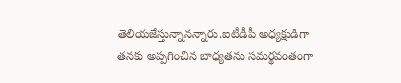తెలియజేస్తున్నానన్నారు.ఐటీడీపీ అధ్యక్షుడిగా తనకు అప్పగించిన బాధ్యతను సమర్థవంతంగా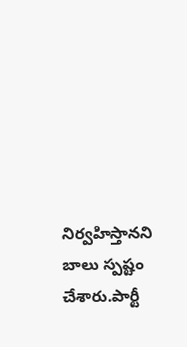నిర్వహిస్తానని బాలు స్పష్టం చేశారు.పార్టీ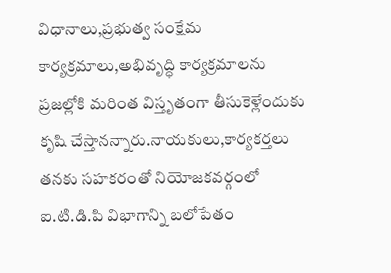విధానాలు,ప్రభుత్వ సంక్షేమ కార్యక్రమాలు,అభివృద్ధి కార్యక్రమాలను ప్రజల్లోకి మరింత విస్తృతంగా తీసుకెళ్లేందుకు కృషి చేస్తానన్నారు.నాయకులు,కార్యకర్తలు తనకు సహకరంతో నియోజకవర్గంలో ఐ.టి.డి.పి విభాగాన్ని బలోపేతం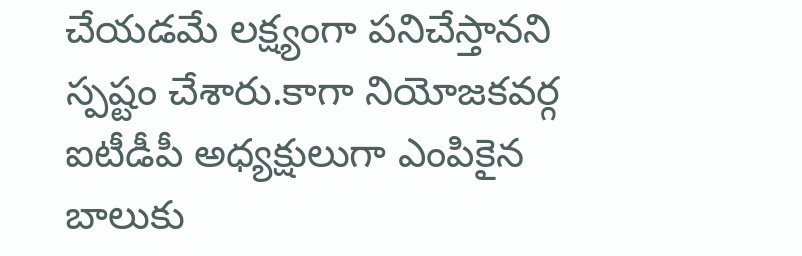చేయడమే లక్ష్యంగా పనిచేస్తానని స్పష్టం చేశారు.కాగా నియోజకవర్గ ఐటీడీపీ అధ్యక్షులుగా ఎంపికైన బాలుకు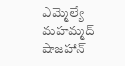ఎమ్మెల్యే మహమ్మద్ షాజహాన్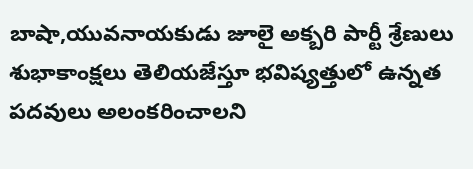బాషా,యువనాయకుడు జూలై అక్బరి పార్టీ శ్రేణులు శుభాకాంక్షలు తెలియజేస్తూ భవిష్యత్తులో ఉన్నత పదవులు అలంకరించాలని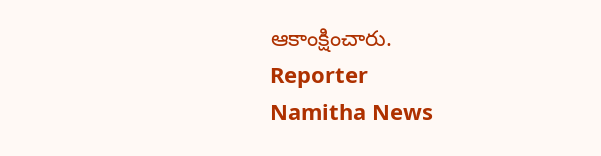ఆకాంక్షించారు.
Reporter
Namitha News